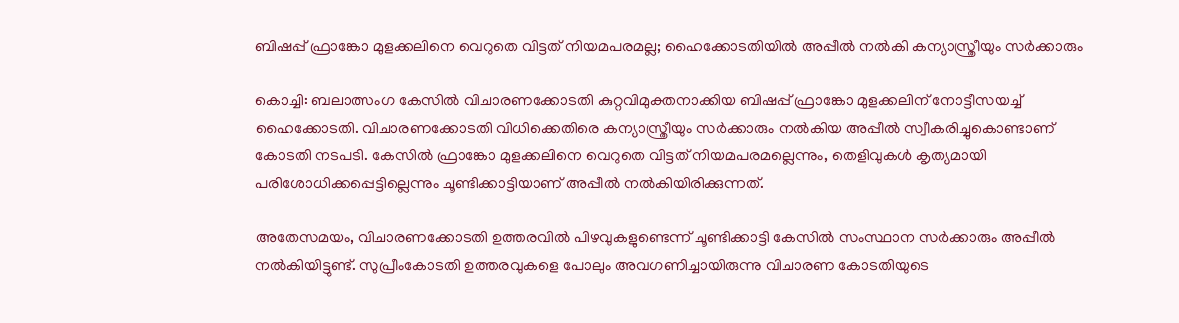ബിഷപ്പ് ഫ്രാങ്കോ മുളക്കലിനെ വെറുതെ വിട്ടത് നിയമപരമല്ല; ഹൈക്കോടതിയില്‍ അപ്പീല്‍ നല്‍കി കന്യാസ്ത്രീയും സര്‍ക്കാരും

കൊച്ചി: ബലാത്സംഗ കേസില്‍ വിചാരണക്കോടതി കുറ്റവിമുക്തനാക്കിയ ബിഷപ്പ് ഫ്രാങ്കോ മുളക്കലിന് നോട്ടീസയച്ച് ഹൈക്കോടതി. വിചാരണക്കോടതി വിധിക്കെതിരെ കന്യാസ്ത്രീയും സര്‍ക്കാരും നല്‍കിയ അപ്പീല്‍ സ്വീകരിച്ചുകൊണ്ടാണ് കോടതി നടപടി. കേസില്‍ ഫ്രാങ്കോ മുളക്കലിനെ വെറുതെ വിട്ടത് നിയമപരമല്ലെന്നും, തെളിവുകള്‍ കൃത്യമായി പരിശോധിക്കപ്പെട്ടില്ലെന്നും ചൂണ്ടിക്കാട്ടിയാണ് അപ്പീല്‍ നല്‍കിയിരിക്കുന്നത്.

അതേസമയം, വിചാരണക്കോടതി ഉത്തരവില്‍ പിഴവുകളുണ്ടെന്ന് ചൂണ്ടിക്കാട്ടി കേസില്‍ സംസ്ഥാന സര്‍ക്കാരും അപ്പീല്‍ നല്‍കിയിട്ടുണ്ട്. സുപ്രീംകോടതി ഉത്തരവുകളെ പോലും അവഗണിച്ചായിരുന്നു വിചാരണ കോടതിയുടെ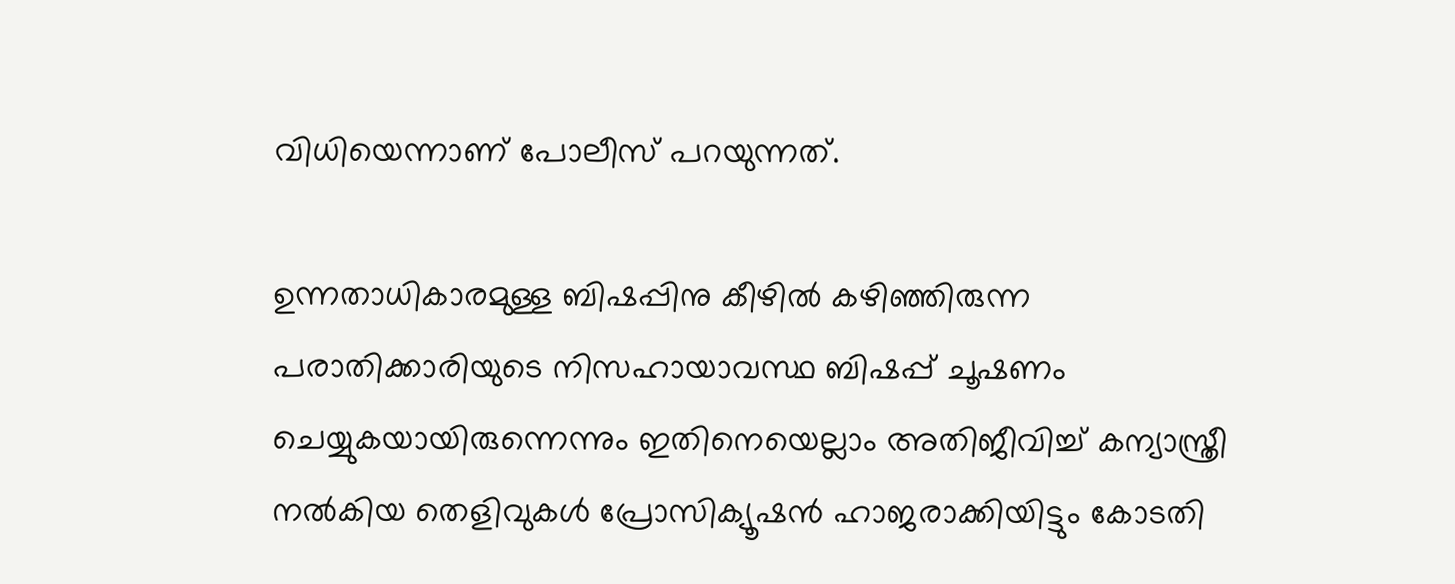വിധിയെന്നാണ് പോലീസ് പറയുന്നത്.

ഉന്നതാധികാരമുള്ള ബിഷപ്പിനു കീഴില്‍ കഴിഞ്ഞിരുന്ന പരാതിക്കാരിയുടെ നിസഹായാവസ്ഥ ബിഷപ്പ് ചൂഷണം ചെയ്യുകയായിരുന്നെന്നും ഇതിനെയെല്ലാം അതിജീവിച്ച് കന്യാസ്ത്രീ നല്‍കിയ തെളിവുകള്‍ പ്രോസിക്യൂഷന്‍ ഹാജരാക്കിയിട്ടും കോടതി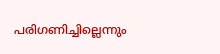പരിഗണിച്ചില്ലെന്നും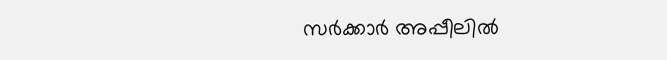സര്‍ക്കാര്‍ അപ്പീലില്‍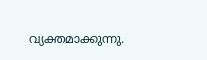വ്യക്തമാക്കുന്നു.